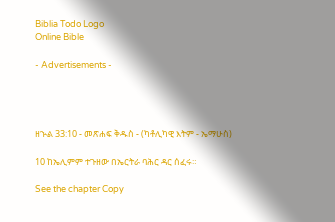Biblia Todo Logo
Online Bible

- Advertisements -




ዘኍል 33:10 - መጽሐፍ ቅዱስ - (ካቶሊካዊ እትም - ኤማሁስ)

10 ከኤሊምም ተጉዘው በኤርትራ ባሕር ዳር ሰፈሩ።

See the chapter Copy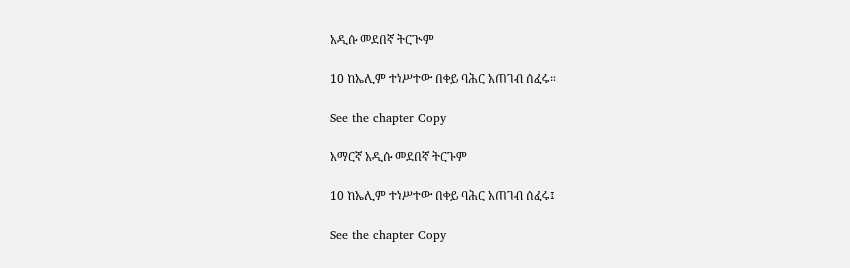አዲሱ መደበኛ ትርጒም

10 ከኤሊም ተነሥተው በቀይ ባሕር አጠገብ ሰፈሩ።

See the chapter Copy

አማርኛ አዲሱ መደበኛ ትርጉም

10 ከኤሊም ተነሥተው በቀይ ባሕር አጠገብ ሰፈሩ፤

See the chapter Copy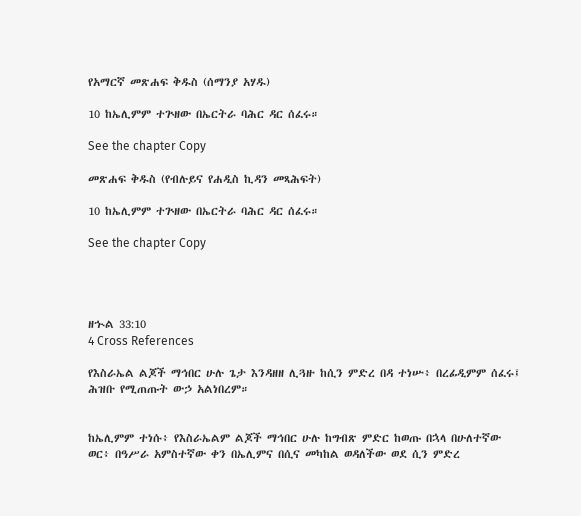የአማርኛ መጽሐፍ ቅዱስ (ሰማንያ አሃዱ)

10 ከኤሊምም ተጕዘው በኤርትራ ባሕር ዳር ሰፈሩ።

See the chapter Copy

መጽሐፍ ቅዱስ (የብሉይና የሐዲስ ኪዳን መጻሕፍት)

10 ከኤሊምም ተጕዘው በኤርትራ ባሕር ዳር ሰፈሩ።

See the chapter Copy




ዘኍል 33:10
4 Cross References

የእስራኤል ልጆች ማኅበር ሁሉ ጌታ እንዳዘዘ ሊጓዙ ከሲን ምድረ በዳ ተነሡ፥ በረፊዲምም ሰፈሩ፤ ሕዝቡ የሚጠጡት ውኃ አልነበረም።


ከኤሊምም ተነሱ፥ የእስራኤልም ልጆች ማኅበር ሁሉ ከግብጽ ምድር ከወጡ በኋላ በሁለተኛው ወር፥ በዓሥራ አምስተኛው ቀን በኤሊምና በሲና መካከል ወዳለችው ወደ ሲን ምድረ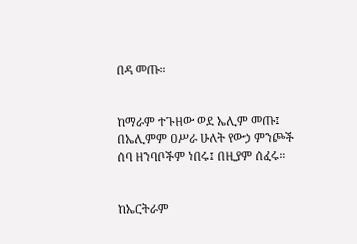በዳ መጡ።


ከማራም ተጉዘው ወደ ኤሊም መጡ፤ በኤሊምም ዐሥራ ሁለት የውኃ ምንጮች ሰባ ዘንባቦችም ነበሩ፤ በዚያም ሰፈሩ።


ከኤርትራም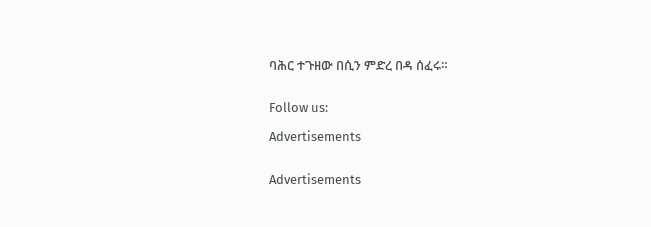ባሕር ተጉዘው በሲን ምድረ በዳ ሰፈሩ።


Follow us:

Advertisements


Advertisements